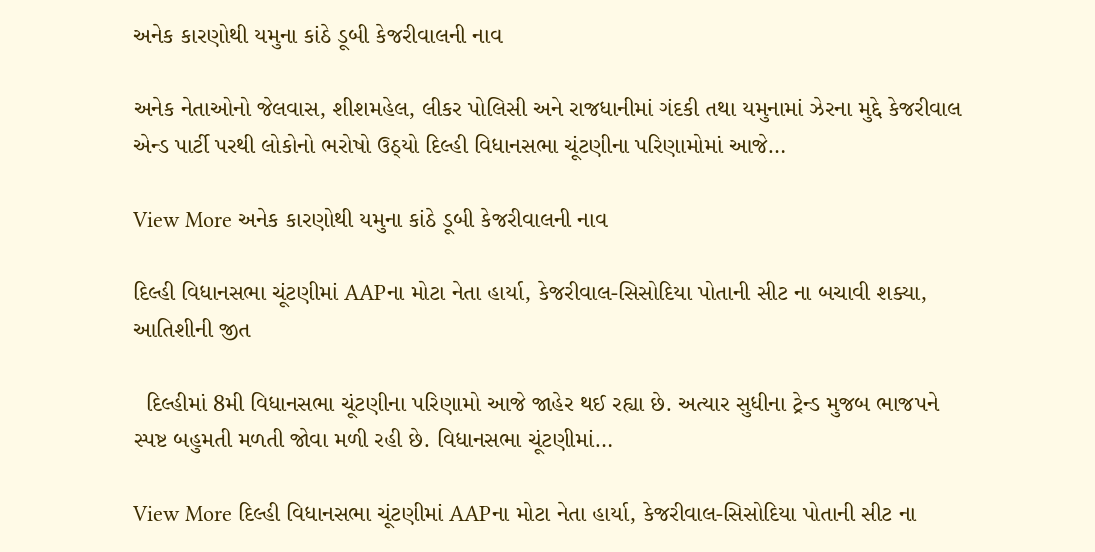અનેક કારણોથી યમુના કાંઠે ડૂબી કેજરીવાલની નાવ

અનેક નેતાઓનો જેલવાસ, શીશમહેલ, લીકર પોલિસી અને રાજધાનીમાં ગંદકી તથા યમુનામાં ઝેરના મુદ્દે કેજરીવાલ એન્ડ પાર્ટી પરથી લોકોનો ભરોષો ઉઠ્યો દિલ્હી વિધાનસભા ચૂંટણીના પરિણામોમાં આજે…

View More અનેક કારણોથી યમુના કાંઠે ડૂબી કેજરીવાલની નાવ

દિલ્હી વિધાનસભા ચૂંટણીમાં AAPના મોટા નેતા હાર્યા, કેજરીવાલ-સિસોદિયા પોતાની સીટ ના બચાવી શક્યા, આતિશીની જીત

  દિલ્હીમાં 8મી વિધાનસભા ચૂંટણીના પરિણામો આજે જાહેર થઈ રહ્યા છે. અત્યાર સુધીના ટ્રેન્ડ મુજબ ભાજપને સ્પષ્ટ બહુમતી મળતી જોવા મળી રહી છે. વિધાનસભા ચૂંટણીમાં…

View More દિલ્હી વિધાનસભા ચૂંટણીમાં AAPના મોટા નેતા હાર્યા, કેજરીવાલ-સિસોદિયા પોતાની સીટ ના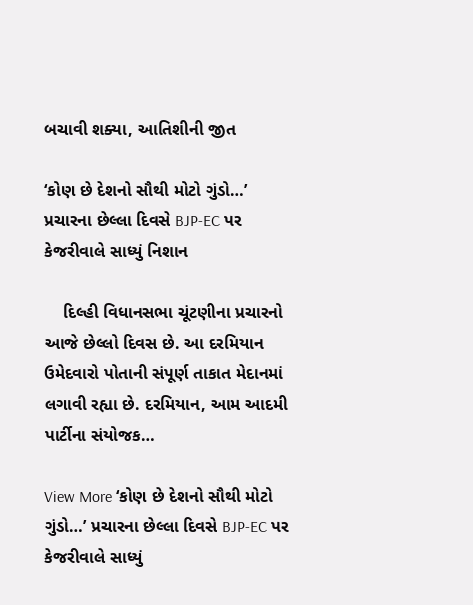બચાવી શક્યા, આતિશીની જીત

‘કોણ છે દેશનો સૌથી મોટો ગુંડો…’ પ્રચારના છેલ્લા દિવસે BJP-EC પર કેજરીવાલે સાધ્યું નિશાન

    દિલ્હી વિધાનસભા ચૂંટણીના પ્રચારનો આજે છેલ્લો દિવસ છે. આ દરમિયાન ઉમેદવારો પોતાની સંપૂર્ણ તાકાત મેદાનમાં લગાવી રહ્યા છે. દરમિયાન, આમ આદમી પાર્ટીના સંયોજક…

View More ‘કોણ છે દેશનો સૌથી મોટો ગુંડો…’ પ્રચારના છેલ્લા દિવસે BJP-EC પર કેજરીવાલે સાધ્યું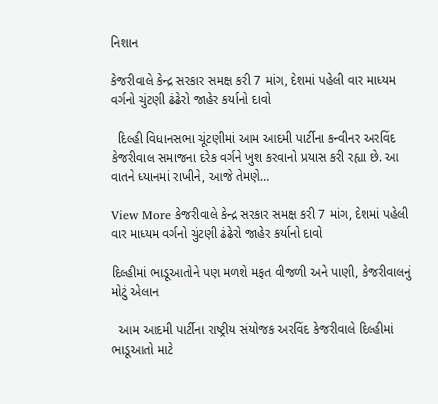નિશાન

કેજરીવાલે કેન્દ્ર સરકાર સમક્ષ કરી 7 માંગ, દેશમાં પહેલી વાર માધ્યમ વર્ગનો ચુંટણી ઢંઢેરો જાહેર કર્યાનો દાવો

  દિલ્હી વિધાનસભા ચૂંટણીમાં આમ આદમી પાર્ટીના કન્વીનર અરવિંદ કેજરીવાલ સમાજના દરેક વર્ગને ખુશ કરવાનો પ્રયાસ કરી રહ્યા છે. આ વાતને ધ્યાનમાં રાખીને, આજે તેમણે…

View More કેજરીવાલે કેન્દ્ર સરકાર સમક્ષ કરી 7 માંગ, દેશમાં પહેલી વાર માધ્યમ વર્ગનો ચુંટણી ઢંઢેરો જાહેર કર્યાનો દાવો

દિલ્હીમાં ભાડૂઆતોને પણ મળશે મફત વીજળી અને પાણી, કેજરીવાલનું મોટું એલાન

  આમ આદમી પાર્ટીના રાષ્ટ્રીય સંયોજક અરવિંદ કેજરીવાલે દિલ્હીમાં ભાડૂઆતો માટે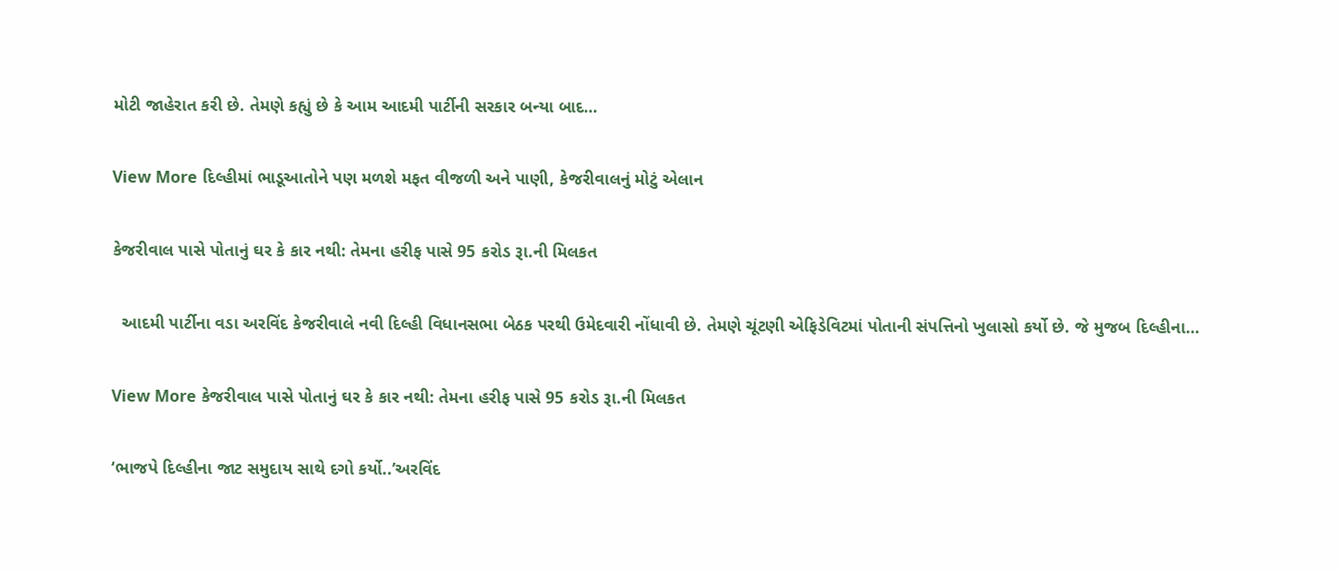મોટી જાહેરાત કરી છે. તેમણે કહ્યું છે કે આમ આદમી પાર્ટીની સરકાર બન્યા બાદ…

View More દિલ્હીમાં ભાડૂઆતોને પણ મળશે મફત વીજળી અને પાણી, કેજરીવાલનું મોટું એલાન

કેજરીવાલ પાસે પોતાનું ઘર કે કાર નથી: તેમના હરીફ પાસે 95 કરોડ રૂા.ની મિલકત

  આદમી પાર્ટીના વડા અરવિંદ કેજરીવાલે નવી દિલ્હી વિધાનસભા બેઠક પરથી ઉમેદવારી નોંધાવી છે. તેમણે ચૂંટણી એફિડેવિટમાં પોતાની સંપત્તિનો ખુલાસો કર્યો છે. જે મુજબ દિલ્હીના…

View More કેજરીવાલ પાસે પોતાનું ઘર કે કાર નથી: તેમના હરીફ પાસે 95 કરોડ રૂા.ની મિલકત

‘ભાજપે દિલ્હીના જાટ સમુદાય સાથે દગો કર્યો..’અરવિંદ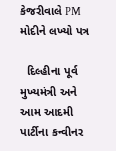કેજરીવાલે PM મોદીને લખ્યો પત્ર

  દિલ્હીના પૂર્વ મુખ્યમંત્રી અને આમ આદમી પાર્ટીના કન્વીનર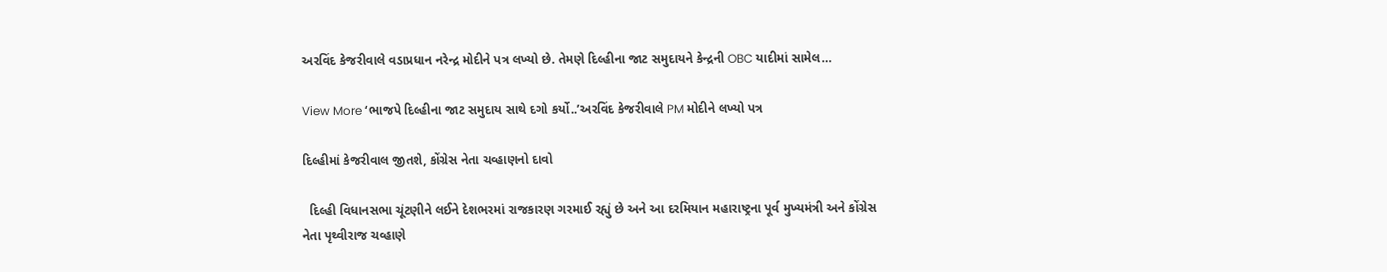અરવિંદ કેજરીવાલે વડાપ્રધાન નરેન્દ્ર મોદીને પત્ર લખ્યો છે. તેમણે દિલ્હીના જાટ સમુદાયને કેન્દ્રની OBC યાદીમાં સામેલ…

View More ‘ભાજપે દિલ્હીના જાટ સમુદાય સાથે દગો કર્યો..’અરવિંદ કેજરીવાલે PM મોદીને લખ્યો પત્ર

દિલ્હીમાં કેજરીવાલ જીતશે, કોંગ્રેસ નેતા ચવ્હાણનો દાવો

  દિલ્હી વિધાનસભા ચૂંટણીને લઈને દેશભરમાં રાજકારણ ગરમાઈ રહ્યું છે અને આ દરમિયાન મહારાષ્ટ્રના પૂર્વ મુખ્યમંત્રી અને કોંગ્રેસ નેતા પૃથ્વીરાજ ચવ્હાણે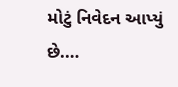મોટું નિવેદન આપ્યું છે.…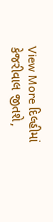View More દિલ્હીમાં કેજરીવાલ જીતશે,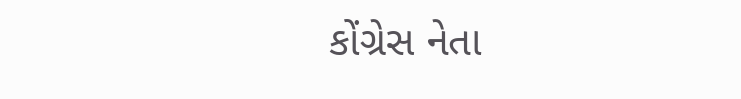કોંગ્રેસ નેતા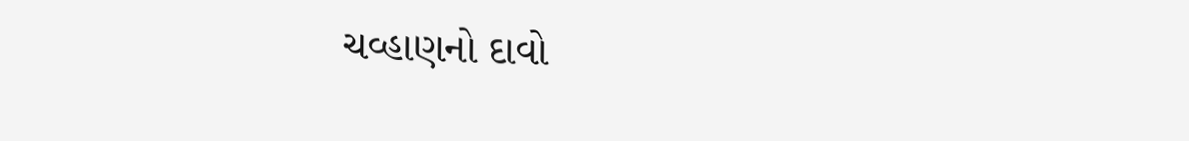ચવ્હાણનો દાવો